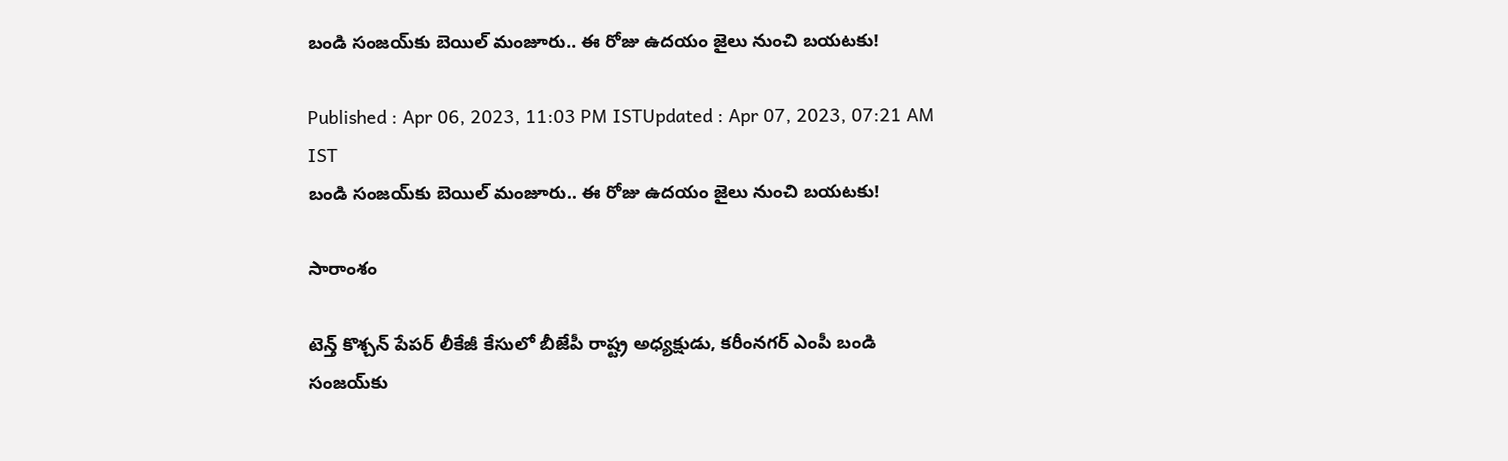బండి సంజయ్‌కు బెయిల్ మంజూరు.. ఈ రోజు ఉదయం జైలు నుంచి బయటకు!

Published : Apr 06, 2023, 11:03 PM ISTUpdated : Apr 07, 2023, 07:21 AM IST
బండి సంజయ్‌కు బెయిల్ మంజూరు.. ఈ రోజు ఉదయం జైలు నుంచి బయటకు!

సారాంశం

టెన్త్ కొశ్చన్ పేపర్ లీకేజీ కేసులో బీజేపీ రాష్ట్ర అధ్యక్షుడు, కరీంనగర్ ఎంపీ బండి సంజయ్‌కు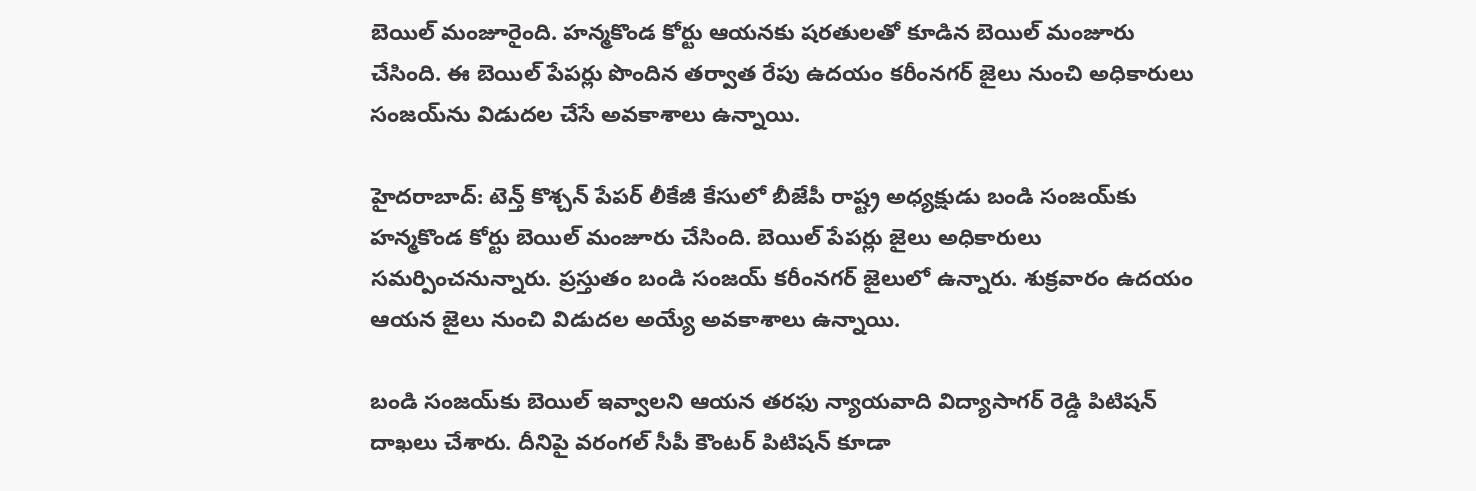బెయిల్ మంజూరైంది. హన్మకొండ కోర్టు ఆయనకు షరతులతో కూడిన బెయిల్ మంజూరు చేసింది. ఈ బెయిల్ పేపర్లు పొందిన తర్వాత రేపు ఉదయం కరీంనగర్ జైలు నుంచి అధికారులు సంజయ్‌ను విడుదల చేసే అవకాశాలు ఉన్నాయి.

హైదరాబాద్: టెన్త్ కొశ్చన్ పేపర్ లీకేజీ కేసులో బీజేపీ రాష్ట్ర అధ్యక్షుడు బండి సంజయ్‌కు హన్మకొండ కోర్టు బెయిల్ మంజూరు చేసింది. బెయిల్ పేపర్లు జైలు అధికారులు సమర్పించనున్నారు. ప్రస్తుతం బండి సంజయ్ కరీంనగర్ జైలులో ఉన్నారు. శుక్రవారం ఉదయం ఆయన జైలు నుంచి విడుదల అయ్యే అవకాశాలు ఉన్నాయి.

బండి సంజయ్‌కు బెయిల్ ఇవ్వాలని ఆయన తరఫు న్యాయవాది విద్యాసాగర్ రెడ్డి పిటిషన్ దాఖలు చేశారు. దీనిపై వరంగల్ సీపీ కౌంటర్ పిటిషన్ కూడా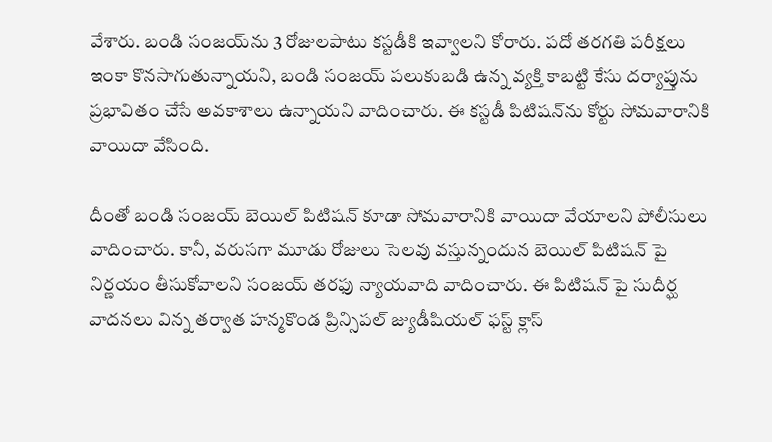వేశారు. బండి సంజయ్‌ను 3 రోజులపాటు కస్టడీకి ఇవ్వాలని కోరారు. పదో తరగతి పరీక్షలు ఇంకా కొనసాగుతున్నాయని, బండి సంజయ్ పలుకుబడి ఉన్న వ్యక్తి కాబట్టి కేసు దర్యాప్తును ప్రభావితం చేసే అవకాశాలు ఉన్నాయని వాదించారు. ఈ కస్టడీ పిటిషన్‌ను కోర్టు సోమవారానికి వాయిదా వేసింది.

దీంతో బండి సంజయ్‌ బెయిల్ పిటిషన్ కూడా సోమవారానికి వాయిదా వేయాలని పోలీసులు వాదించారు. కానీ, వరుసగా మూడు రోజులు సెలవు వస్తున్నందున బెయిల్ పిటిషన్ పై నిర్ణయం తీసుకోవాలని సంజయ్ తరఫు న్యాయవాది వాదించారు. ఈ పిటిషన్ పై సుదీర్ఘ వాదనలు విన్న తర్వాత హన్మకొండ ప్రిన్సిపల్ జ్యుడీషియల్ ఫస్ట్ క్లాస్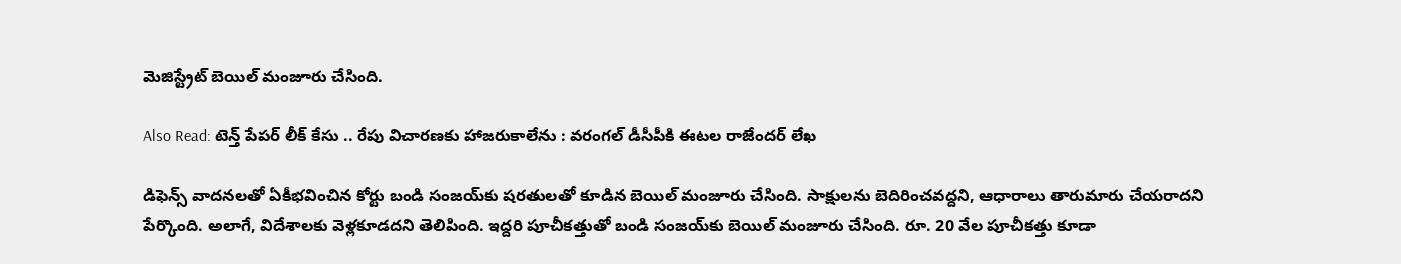మెజిస్ట్రేట్ బెయిల్ మంజూరు చేసింది.

Also Read: టెన్త్ పేపర్ లీక్ కేసు .. రేపు విచారణకు హాజరుకాలేను : వరంగల్ డీసీపీకి ఈటల రాజేందర్ లేఖ

డిఫెన్స్ వాదనలతో ఏకీభవించిన కోర్టు బండి సంజయ్‌కు షరతులతో కూడిన బెయిల్ మంజూరు చేసింది. సాక్షులను బెదిరించవద్దని, ఆధారాలు తారుమారు చేయరాదని పేర్కొంది. అలాగే, విదేశాలకు వెళ్లకూడదని తెలిపింది. ఇద్దరి పూచీకత్తుతో బండి సంజయ్‌కు బెయిల్ మంజూరు చేసింది. రూ. 20 వేల పూచీకత్తు కూడా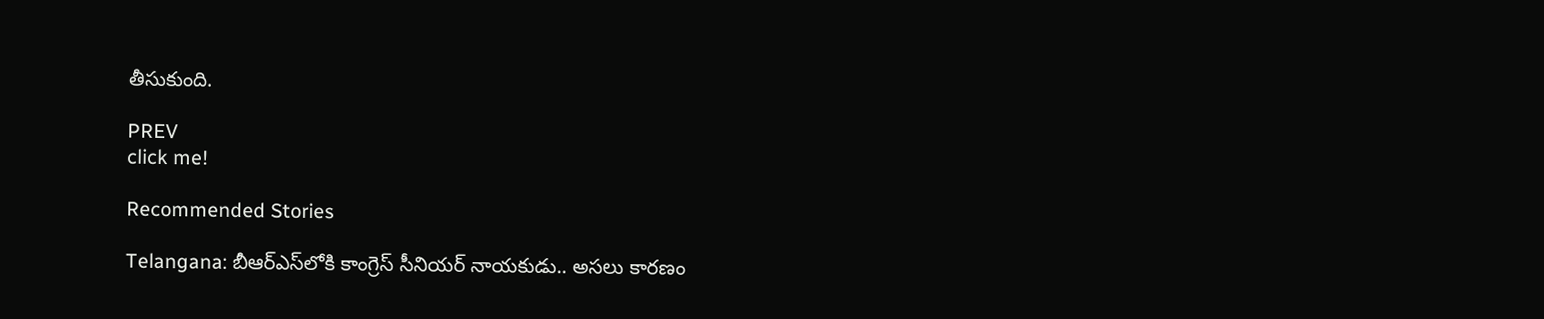తీసుకుంది.

PREV
click me!

Recommended Stories

Telangana: బీఆర్ఎస్‌లోకి కాంగ్రెస్ సీనియ‌ర్ నాయ‌కుడు.. అస‌లు కార‌ణం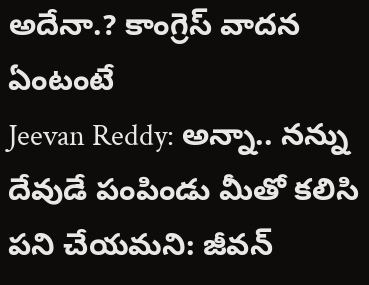అదేనా.? కాంగ్రెస్ వాద‌న ఏంటంటే
Jeevan Reddy: అన్నా.. నన్ను దేవుడే పంపిండు మీతో కలిసి పని చేయమని: జీవన్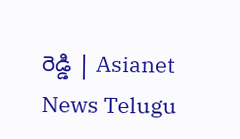రెడ్డి | Asianet News Telugu